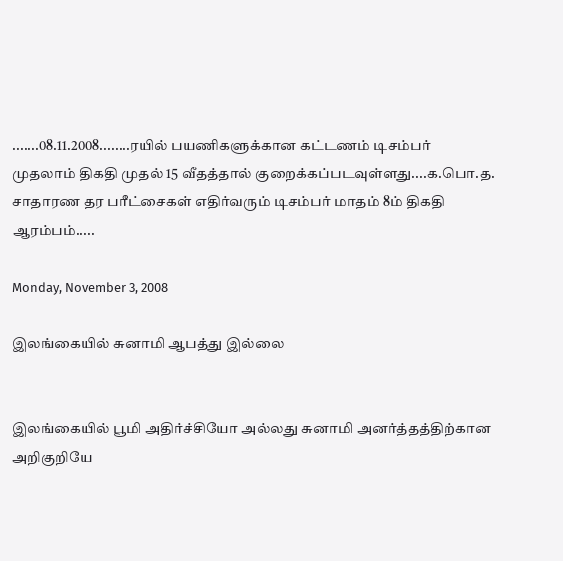.......08.11.2008........ரயில் பயணிகளுக்கான கட்டணம் டிசம்பர் முதலாம் திகதி முதல் 15 வீதத்தால் குறைக்கப்படவுள்ளது....க.பொ.த. சாதாரண தர பரீட்சைகள் எதிர்வரும் டிசம்பர் மாதம் 8ம் திகதி ஆரம்பம்.....

Monday, November 3, 2008

இலங்கையில் சுனாமி ஆபத்து இல்லை


இலங்கையில் பூமி அதிர்ச்சியோ அல்லது சுனாமி அனர்த்தத்திற்கான அறிகுறியே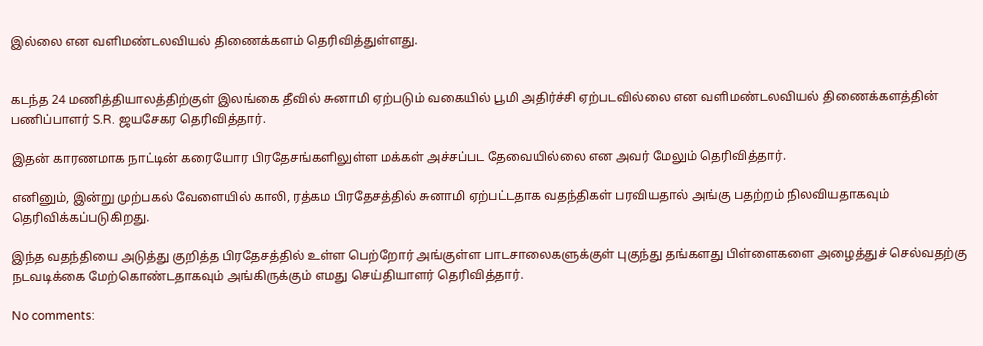இல்லை என வளிமண்டலவியல் திணைக்களம் தெரிவித்துள்ளது.


கடந்த 24 மணித்தியாலத்திற்குள் இலங்கை தீவில் சுனாமி ஏற்படும் வகையில் பூமி அதிர்ச்சி ஏற்படவில்லை என வளிமண்டலவியல் திணைக்களத்தின் பணிப்பாளர் S.R. ஜயசேகர தெரிவித்தார்.

இதன் காரணமாக நாட்டின் கரையோர பிரதேசங்களிலுள்ள மக்கள் அச்சப்பட தேவையில்லை என அவர் மேலும் தெரிவித்தார்.

எனினும், இன்று முற்பகல் வேளையில் காலி, ரத்கம பிரதேசத்தில் சுனாமி ஏற்பட்டதாக வதந்திகள் பரவியதால் அங்கு பதற்றம் நிலவியதாகவும் தெரிவிக்கப்படுகிறது.

இந்த வதந்தியை அடுத்து குறித்த பிரதேசத்தில் உள்ள பெற்றோர் அங்குள்ள பாடசாலைகளுக்குள் புகுந்து தங்களது பிள்ளைகளை அழைத்துச் செல்வதற்கு நடவடிக்கை மேற்கொண்டதாகவும் அங்கிருக்கும் எமது செய்தியாளர் தெரிவித்தார்.

No comments: